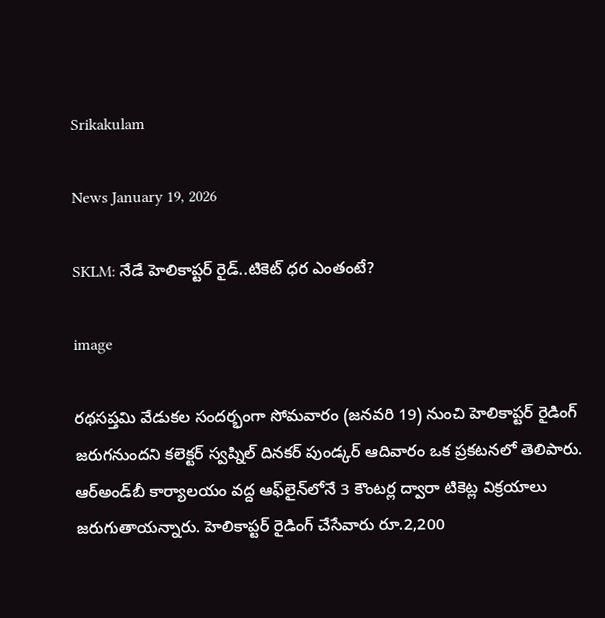Srikakulam

News January 19, 2026

SKLM: నేడే హెలికాప్టర్ రైడ్..టికెట్ ధర ఎంతంటే?

image

రథసప్తమి వేడుకల సందర్భంగా సోమవారం (జనవరి 19) నుంచి హెలికాప్టర్ రైడింగ్ జరుగనుందని కలెక్టర్ స్వప్నిల్ దినకర్ పుండ్కర్ ఆదివారం ఒక ప్రకటనలో తెలిపారు. ఆర్‌అండ్‌బీ కార్యాలయం వద్ద ఆఫ్‌లైన్‌లోనే 3 కౌంటర్ల ద్వారా టికెట్ల విక్రయాలు జరుగుతాయన్నారు. హెలికాప్టర్ రైడింగ్ చేసేవారు రూ.2,200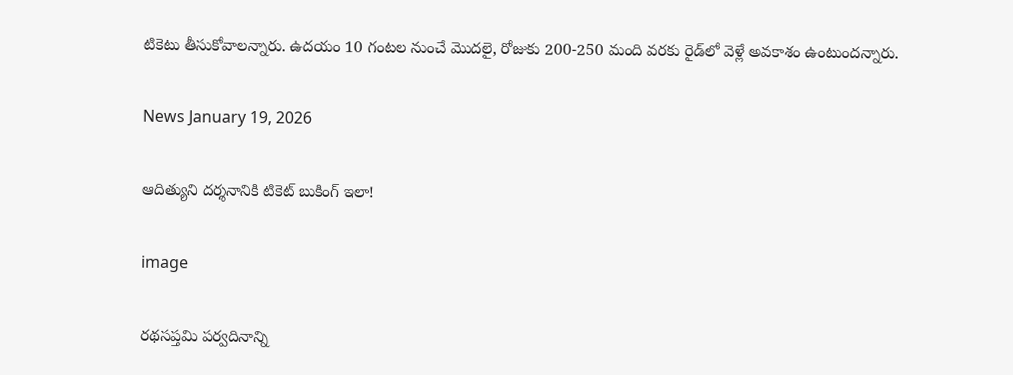టికెటు తీసుకోవాలన్నారు. ఉదయం 10 గంటల నుంచే మొదలై, రోజుకు 200-250 మంది వరకు రైడ్‌లో వెళ్లే అవకాశం ఉంటుందన్నారు.

News January 19, 2026

ఆదిత్యుని దర్శనానికి టికెట్ బుకింగ్ ఇలా!

image

రథసప్తమి పర్వదినాన్ని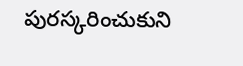పురస్కరించుకుని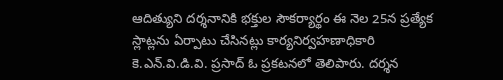ఆదిత్యుని దర్శనానికి భక్తుల సౌకర్యార్థం ఈ నెల 25న ప్రత్యేక స్లాట్లను ఏర్పాటు చేసినట్లు కార్యనిర్వహణాధికారి కె.ఎన్.వి.డి.వి. ప్రసాద్ ఓ ప్రకటనలో తెలిపారు. దర్శన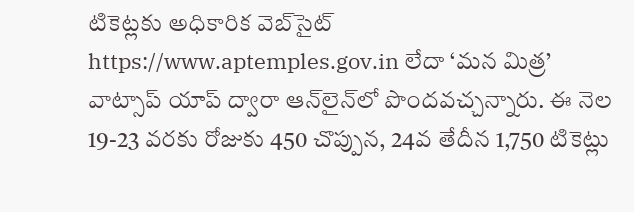టికెట్లకు అధికారిక వెబ్‌సైట్ https://www.aptemples.gov.in లేదా ‘మన మిత్ర’ వాట్సాప్ యాప్ ద్వారా ఆన్‌లైన్‌లో పొందవచ్చన్నారు. ఈ నెల 19-23 వరకు రోజుకు 450 చొప్పున, 24వ తేదీన 1,750 టికెట్లు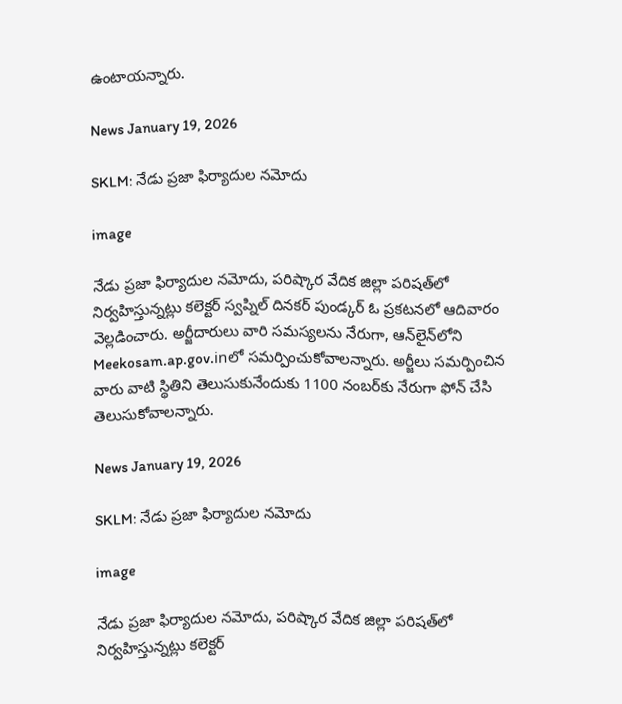ఉంటాయన్నారు.

News January 19, 2026

SKLM: నేడు ప్రజా ఫిర్యాదుల నమోదు

image

నేడు ప్రజా ఫిర్యాదుల నమోదు, పరిష్కార వేదిక జిల్లా పరిషత్‌లో నిర్వహిస్తున్నట్లు కలెక్టర్ స్వప్నిల్ దినకర్ పుండ్కర్ ఓ ప్రకటనలో ఆదివారం వెల్లడించారు. అర్జీదారులు వారి సమస్యలను నేరుగా, ఆన్‌లైన్‌లోని Meekosam.ap.gov.inలో సమర్పించుకోవాలన్నారు. అర్జీలు సమర్పించిన వారు వాటి స్థితిని తెలుసుకునేందుకు 1100 నంబర్‌కు నేరుగా ఫోన్ చేసి తెలుసుకోవాలన్నారు.

News January 19, 2026

SKLM: నేడు ప్రజా ఫిర్యాదుల నమోదు

image

నేడు ప్రజా ఫిర్యాదుల నమోదు, పరిష్కార వేదిక జిల్లా పరిషత్‌లో నిర్వహిస్తున్నట్లు కలెక్టర్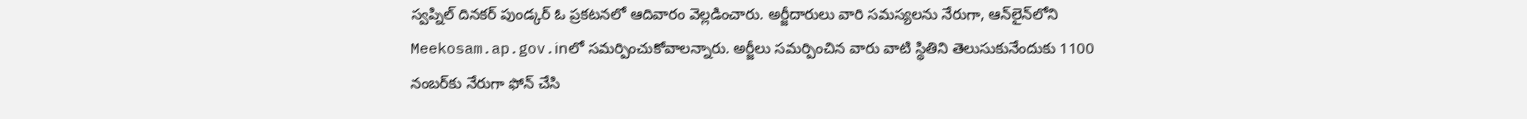స్వప్నిల్ దినకర్ పుండ్కర్ ఓ ప్రకటనలో ఆదివారం వెల్లడించారు. అర్జీదారులు వారి సమస్యలను నేరుగా, ఆన్‌లైన్‌లోని Meekosam.ap.gov.inలో సమర్పించుకోవాలన్నారు. అర్జీలు సమర్పించిన వారు వాటి స్థితిని తెలుసుకునేందుకు 1100 నంబర్‌కు నేరుగా ఫోన్ చేసి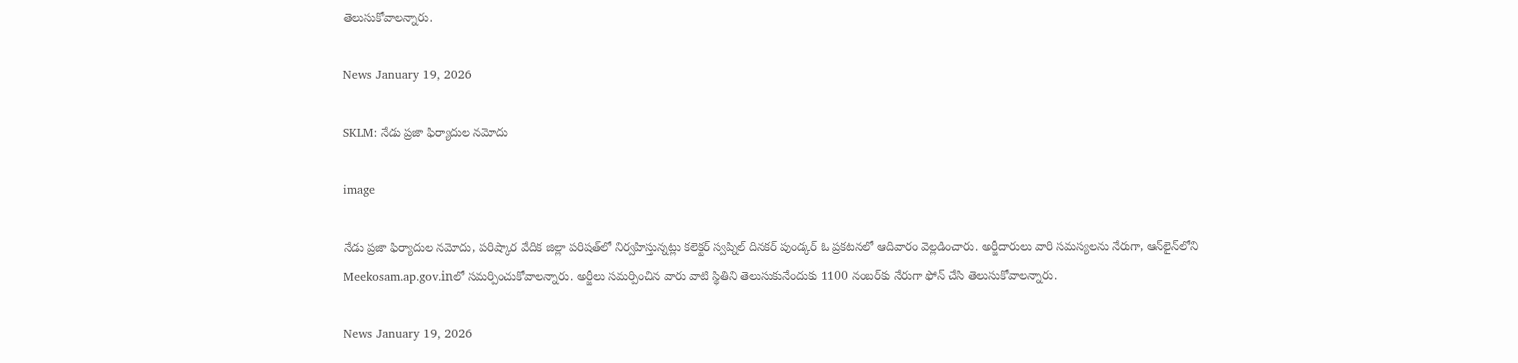తెలుసుకోవాలన్నారు.

News January 19, 2026

SKLM: నేడు ప్రజా ఫిర్యాదుల నమోదు

image

నేడు ప్రజా ఫిర్యాదుల నమోదు, పరిష్కార వేదిక జిల్లా పరిషత్‌లో నిర్వహిస్తున్నట్లు కలెక్టర్ స్వప్నిల్ దినకర్ పుండ్కర్ ఓ ప్రకటనలో ఆదివారం వెల్లడించారు. అర్జీదారులు వారి సమస్యలను నేరుగా, ఆన్‌లైన్‌లోని Meekosam.ap.gov.inలో సమర్పించుకోవాలన్నారు. అర్జీలు సమర్పించిన వారు వాటి స్థితిని తెలుసుకునేందుకు 1100 నంబర్‌కు నేరుగా ఫోన్ చేసి తెలుసుకోవాలన్నారు.

News January 19, 2026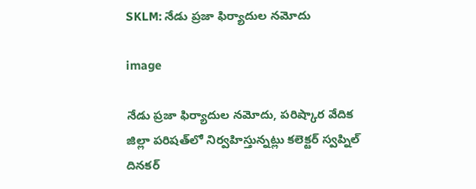SKLM: నేడు ప్రజా ఫిర్యాదుల నమోదు

image

నేడు ప్రజా ఫిర్యాదుల నమోదు, పరిష్కార వేదిక జిల్లా పరిషత్‌లో నిర్వహిస్తున్నట్లు కలెక్టర్ స్వప్నిల్ దినకర్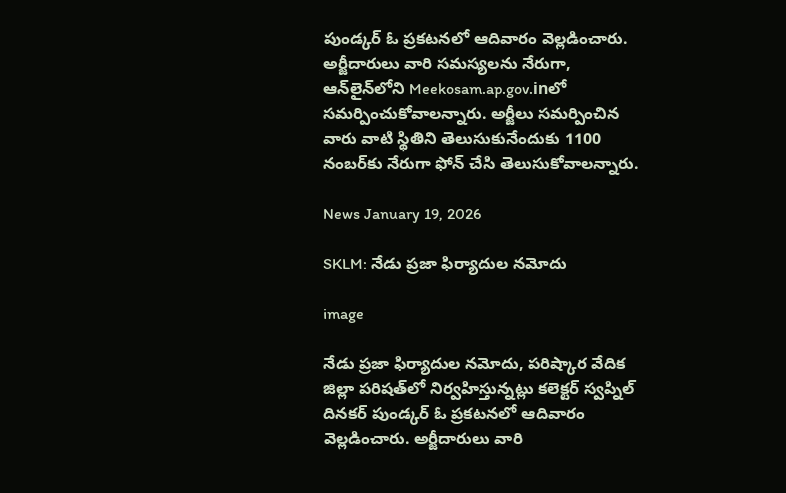పుండ్కర్ ఓ ప్రకటనలో ఆదివారం వెల్లడించారు. అర్జీదారులు వారి సమస్యలను నేరుగా, ఆన్‌లైన్‌లోని Meekosam.ap.gov.inలో సమర్పించుకోవాలన్నారు. అర్జీలు సమర్పించిన వారు వాటి స్థితిని తెలుసుకునేందుకు 1100 నంబర్‌కు నేరుగా ఫోన్ చేసి తెలుసుకోవాలన్నారు.

News January 19, 2026

SKLM: నేడు ప్రజా ఫిర్యాదుల నమోదు

image

నేడు ప్రజా ఫిర్యాదుల నమోదు, పరిష్కార వేదిక జిల్లా పరిషత్‌లో నిర్వహిస్తున్నట్లు కలెక్టర్ స్వప్నిల్ దినకర్ పుండ్కర్ ఓ ప్రకటనలో ఆదివారం వెల్లడించారు. అర్జీదారులు వారి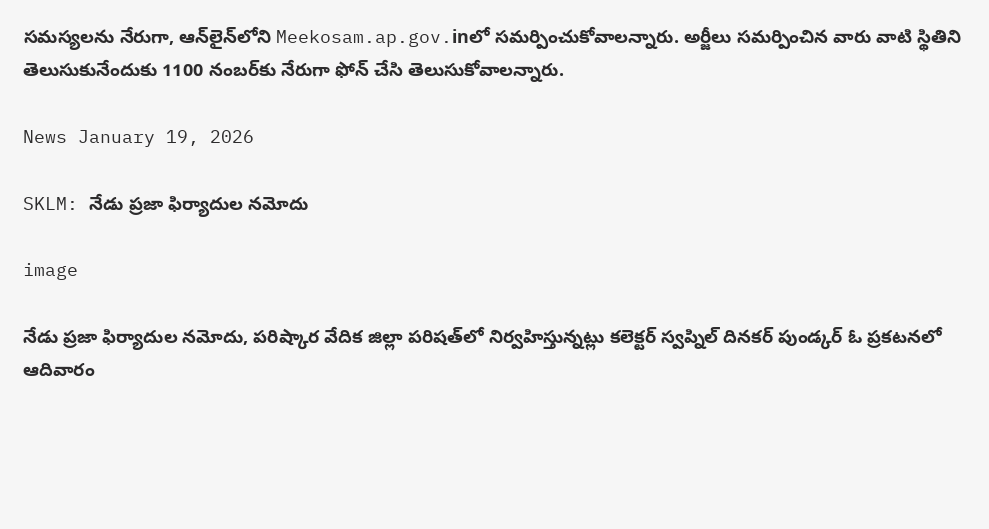సమస్యలను నేరుగా, ఆన్‌లైన్‌లోని Meekosam.ap.gov.inలో సమర్పించుకోవాలన్నారు. అర్జీలు సమర్పించిన వారు వాటి స్థితిని తెలుసుకునేందుకు 1100 నంబర్‌కు నేరుగా ఫోన్ చేసి తెలుసుకోవాలన్నారు.

News January 19, 2026

SKLM: నేడు ప్రజా ఫిర్యాదుల నమోదు

image

నేడు ప్రజా ఫిర్యాదుల నమోదు, పరిష్కార వేదిక జిల్లా పరిషత్‌లో నిర్వహిస్తున్నట్లు కలెక్టర్ స్వప్నిల్ దినకర్ పుండ్కర్ ఓ ప్రకటనలో ఆదివారం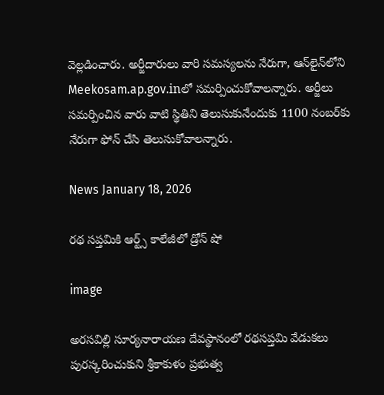వెల్లడించారు. అర్జీదారులు వారి సమస్యలను నేరుగా, ఆన్‌లైన్‌లోని Meekosam.ap.gov.inలో సమర్పించుకోవాలన్నారు. అర్జీలు సమర్పించిన వారు వాటి స్థితిని తెలుసుకునేందుకు 1100 నంబర్‌కు నేరుగా ఫోన్ చేసి తెలుసుకోవాలన్నారు.

News January 18, 2026

రథ సప్తమికి ఆర్ట్స్ కాలేజీ‌లో డ్రోన్ షో

image

అరసవిల్లి సూర్యనారాయణ దేవస్థానంలో రథసప్తమి వేడుకలు పురస్కరించుకుని శ్రీకాకుళం ప్రభుత్వ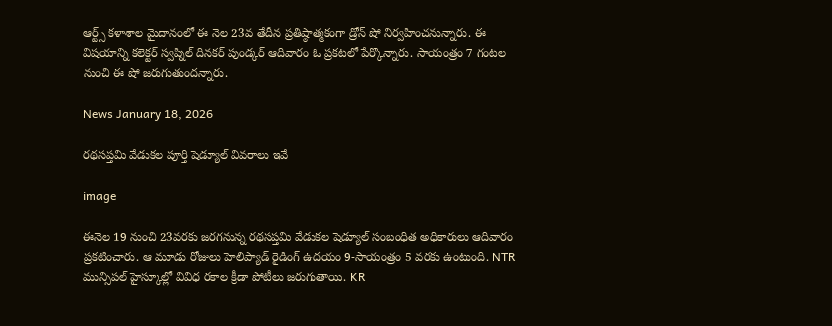ఆర్ట్స్ కళాశాల మైదానంలో ఈ నెల 23వ తేదీన ప్రతిష్ఠాత్మకంగా డ్రోన్ షో నిర్వహించనున్నారు. ఈ విషయాన్ని కలెక్టర్ స్వప్నిల్ దినకర్ పుండ్కర్ ఆదివారం ఓ ప్రకటలో పేర్కొన్నారు. సాయంత్రం 7 గంటల నుంచి ఈ షో జరుగుతుందన్నారు.

News January 18, 2026

రథసప్తమి వేడుకల పూర్తి షెడ్యూల్ వివరాలు ఇవే

image

ఈనెల 19 నుంచి 23వరకు జరగనున్న రథసప్తమి వేడుకల షెడ్యూల్ సంబంధిత అధికారులు ఆదివారం ప్రకటించారు. ఆ మూడు రోజులు హెలిప్యాడ్ రైడింగ్ ఉదయం 9-సాయంత్రం 5 వరకు ఉంటుంది. NTR మున్సిపల్ హైస్కూల్లో వివిధ రకాల క్రీడా పోటీలు జరుగుతాయి. KR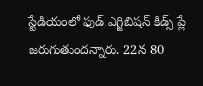స్టేడియంలో ఫుడ్ ఎగ్జిబిషన్ కిడ్స్ ప్లే జరుగుతుందన్నారు. 22న 80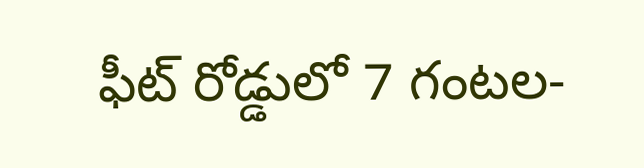ఫీట్ రోడ్డులో 7 గంటల-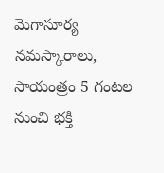మెగాసూర్య నమస్కారాలు, సాయంత్రం 5 గంటల నుంచి భక్తి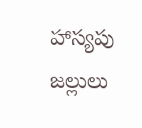హాస్యపు జల్లులు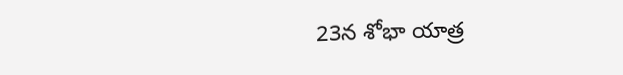23న శోభా యాత్ర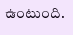ఉంటుంది.